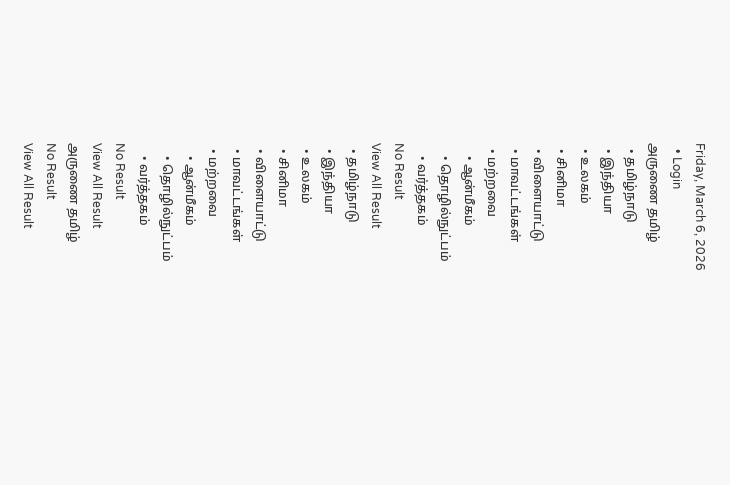Friday, March 6, 2026
  • Login
அருணை தமிழ்
  • தமிழ்நாடு
  • இந்தியா
  • உலகம்
  • சினிமா
  • விளையாட்டு
  • மாவட்டங்கள்
  • மற்றவை
    • ஆன்மீகம்
    • தொழில்நுட்பம்
    • வர்த்தகம்
No Result
View All Result
  • தமிழ்நாடு
  • இந்தியா
  • உலகம்
  • சினிமா
  • விளையாட்டு
  • மாவட்டங்கள்
  • மற்றவை
    • ஆன்மீகம்
    • தொழில்நுட்பம்
    • வர்த்தகம்
No Result
View All Result
அருணை தமிழ்
No Result
View All Result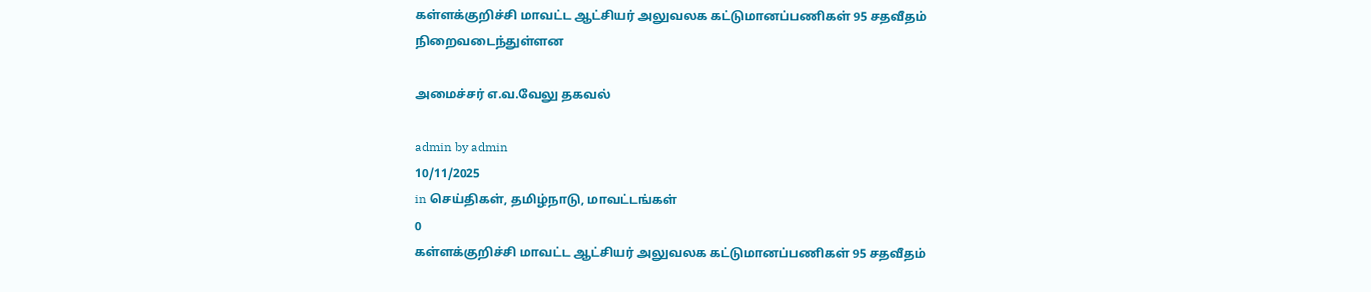கள்ளக்குறிச்சி மாவட்ட ஆட்சியர் அலுவலக கட்டுமானப்பணிகள் 95 சதவீதம் நிறைவடைந்துள்ளன

அமைச்சர் எ.வ.வேலு தகவல்

admin by admin
10/11/2025
in செய்திகள், தமிழ்நாடு, மாவட்டங்கள்
0
கள்ளக்குறிச்சி மாவட்ட ஆட்சியர் அலுவலக கட்டுமானப்பணிகள் 95 சதவீதம்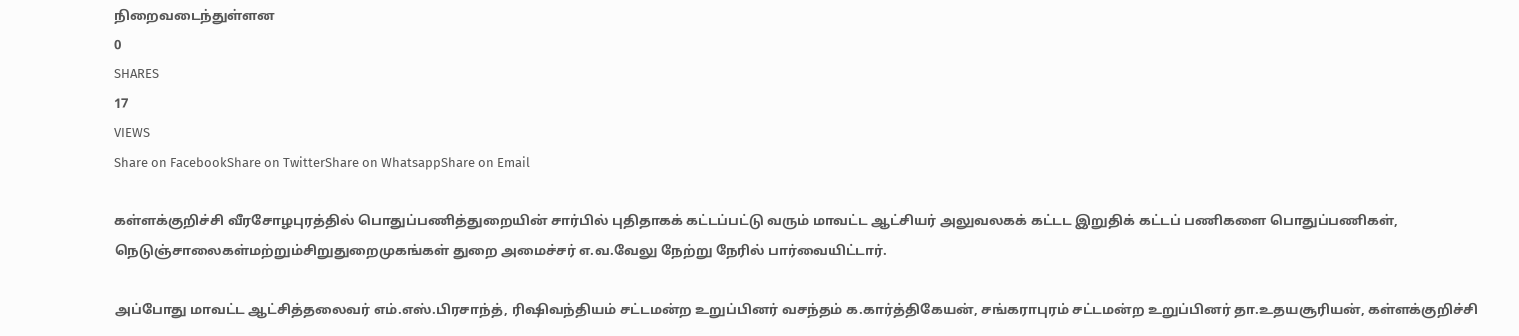நிறைவடைந்துள்ளன
0
SHARES
17
VIEWS
Share on FacebookShare on TwitterShare on WhatsappShare on Email

கள்ளக்குறிச்சி வீரசோழபுரத்தில் பொதுப்பணித்துறையின் சார்பில் புதிதாகக் கட்டப்பட்டு வரும் மாவட்ட ஆட்சியர் அலுவலகக் கட்டட இறுதிக் கட்டப் பணிகளை பொதுப்பணிகள், நெடுஞ்சாலைகள்மற்றும்சிறுதுறைமுகங்கள் துறை அமைச்சர் எ.வ.வேலு நேற்று நேரில் பார்வையிட்டார்.

அப்போது மாவட்ட ஆட்சித்தலைவர் எம்.எஸ்.பிரசாந்த், ரிஷிவந்தியம் சட்டமன்ற உறுப்பினர் வசந்தம் க.கார்த்திகேயன், சங்கராபுரம் சட்டமன்ற உறுப்பினர் தா.உதயசூரியன், கள்ளக்குறிச்சி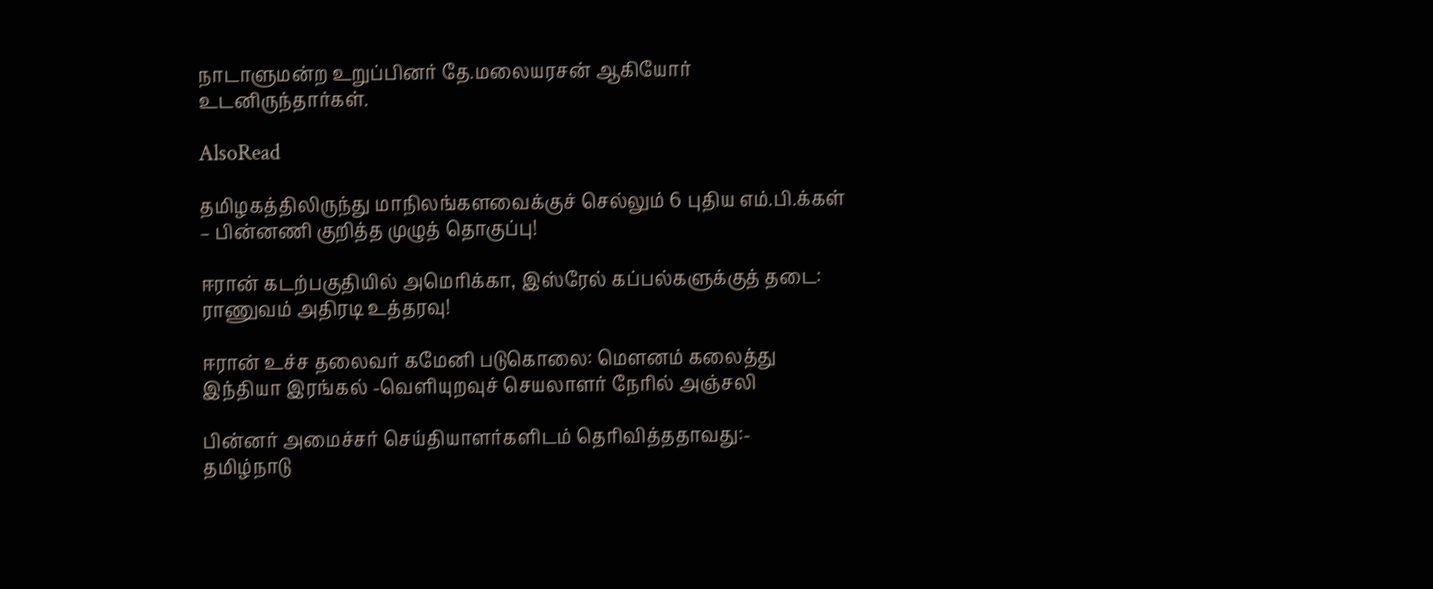நாடாளுமன்ற உறுப்பினர் தே.மலையரசன் ஆகியோர் உடனிருந்தார்கள்.

AlsoRead

தமிழகத்திலிருந்து மாநிலங்களவைக்குச் செல்லும் 6 புதிய எம்.பி.க்கள் – பின்னணி குறித்த முழுத் தொகுப்பு!

ஈரான் கடற்பகுதியில் அமெரிக்கா, இஸ்ரேல் கப்பல்களுக்குத் தடை: ராணுவம் அதிரடி உத்தரவு!

ஈரான் உச்ச தலைவர் கமேனி படுகொலை: மௌனம் கலைத்து இந்தியா இரங்கல் -வெளியுறவுச் செயலாளர் நேரில் அஞ்சலி

பின்னர் அமைச்சர் செய்தியாளர்களிடம் தெரிவித்ததாவது:-
தமிழ்நாடு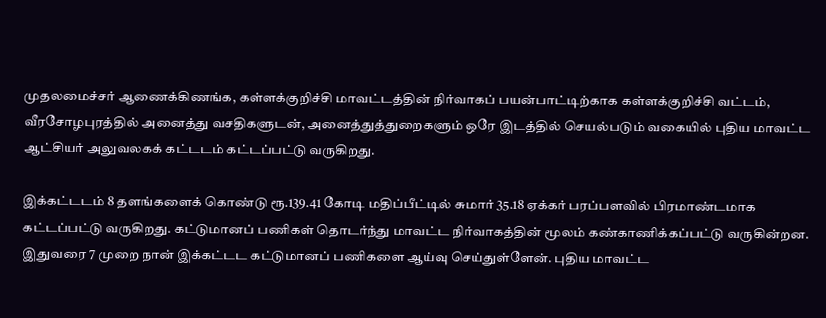முதலமைச்சர் ஆணைக்கிணங்க, கள்ளக்குறிச்சி மாவட்டத்தின் நிர்வாகப் பயன்பாட்டிற்காக கள்ளக்குறிச்சி வட்டம், வீரசோழபுரத்தில் அனைத்து வசதிகளுடன், அனைத்துத்துறைகளும் ஒரே இடத்தில் செயல்படும் வகையில் புதிய மாவட்ட ஆட்சியர் அலுவலகக் கட்டடம் கட்டப்பட்டு வருகிறது.

இக்கட்டடம் 8 தளங்களைக் கொண்டு ரூ.139.41 கோடி மதிப்பீட்டில் சுமார் 35.18 ஏக்கர் பரப்பளவில் பிரமாண்டமாக கட்டப்பட்டு வருகிறது. கட்டுமானப் பணிகள் தொடர்ந்து மாவட்ட நிர்வாகத்தின் மூலம் கண்காணிக்கப்பட்டு வருகின்றன. இதுவரை 7 முறை நான் இக்கட்டட கட்டுமானப் பணிகளை ஆய்வு செய்துள்ளேன். புதிய மாவட்ட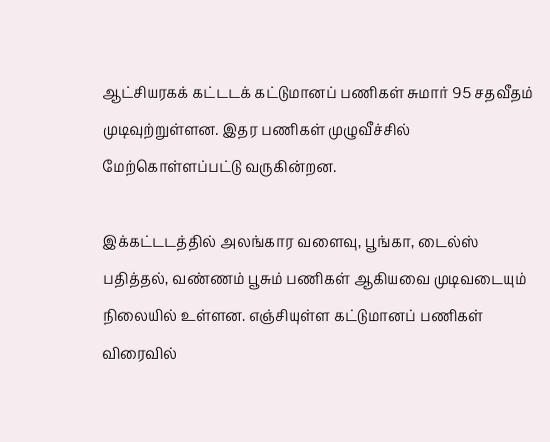ஆட்சியரகக் கட்டடக் கட்டுமானப் பணிகள் சுமார் 95 சதவீதம் முடிவுற்றுள்ளன. இதர பணிகள் முழுவீச்சில் மேற்கொள்ளப்பட்டு வருகின்றன.

இக்கட்டடத்தில் அலங்கார வளைவு, பூங்கா, டைல்ஸ் பதித்தல், வண்ணம் பூசும் பணிகள் ஆகியவை முடிவடையும் நிலையில் உள்ளன. எஞ்சியுள்ள கட்டுமானப் பணிகள் விரைவில்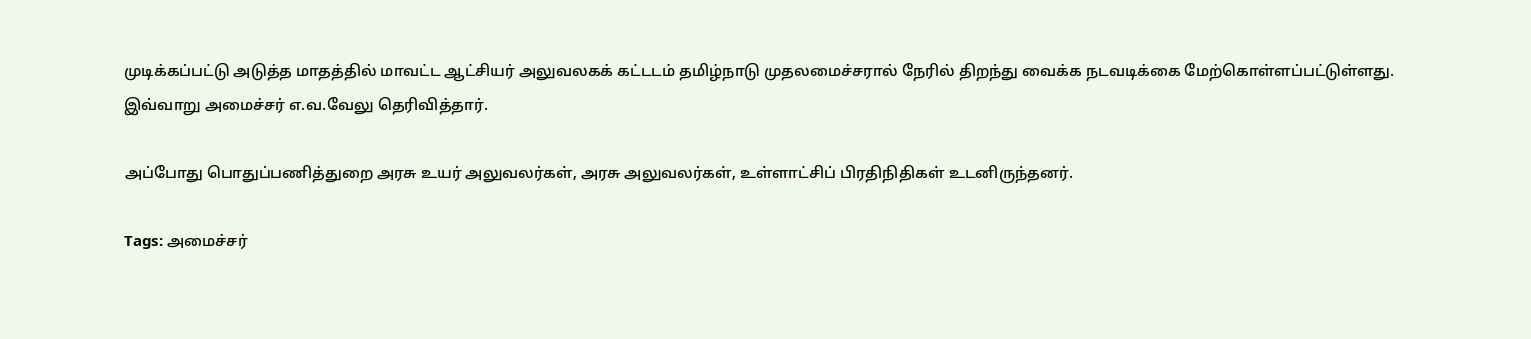முடிக்கப்பட்டு அடுத்த மாதத்தில் மாவட்ட ஆட்சியர் அலுவலகக் கட்டடம் தமிழ்நாடு முதலமைச்சரால் நேரில் திறந்து வைக்க நடவடிக்கை மேற்கொள்ளப்பட்டுள்ளது.
இவ்வாறு அமைச்சர் எ.வ.வேலு தெரிவித்தார்.

அப்போது பொதுப்பணித்துறை அரசு உயர் அலுவலர்கள், அரசு அலுவலர்கள், உள்ளாட்சிப் பிரதிநிதிகள் உடனிருந்தனர்.

Tags: அமைச்சர்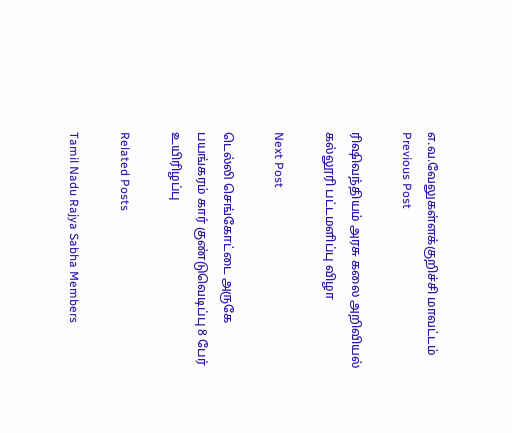எ.வ.வேலுகள்ளக்குறிச்சி மாவட்டம்
Previous Post

ரிஷிவந்தியம் அரசு கலை அறிவியல் கல்லூரி பட்டமளிப்பு விழா

Next Post

டெல்லி செங்கோட்டை அருகே பயங்கரம் கார் குண்டுவெடிப்பு 8 பேர் உயிரிழப்பு

Related Posts

Tamil Nadu Rajya Sabha Members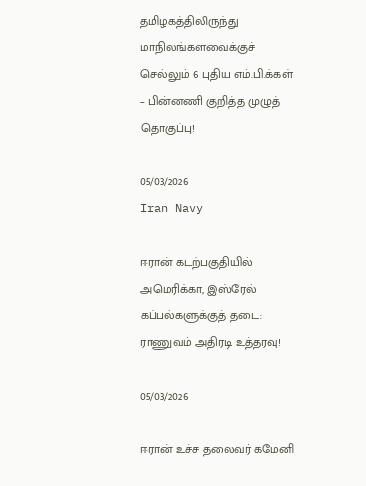தமிழகத்திலிருந்து மாநிலங்களவைக்குச் செல்லும் 6 புதிய எம்.பி.க்கள் – பின்னணி குறித்த முழுத் தொகுப்பு!

05/03/2026
Iran Navy

ஈரான் கடற்பகுதியில் அமெரிக்கா, இஸ்ரேல் கப்பல்களுக்குத் தடை: ராணுவம் அதிரடி உத்தரவு!

05/03/2026

ஈரான் உச்ச தலைவர் கமேனி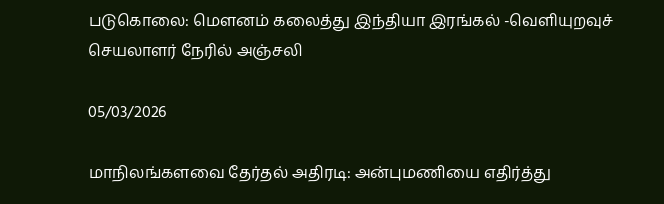படுகொலை: மௌனம் கலைத்து இந்தியா இரங்கல் -வெளியுறவுச் செயலாளர் நேரில் அஞ்சலி

05/03/2026

மாநிலங்களவை தேர்தல் அதிரடி: அன்புமணியை எதிர்த்து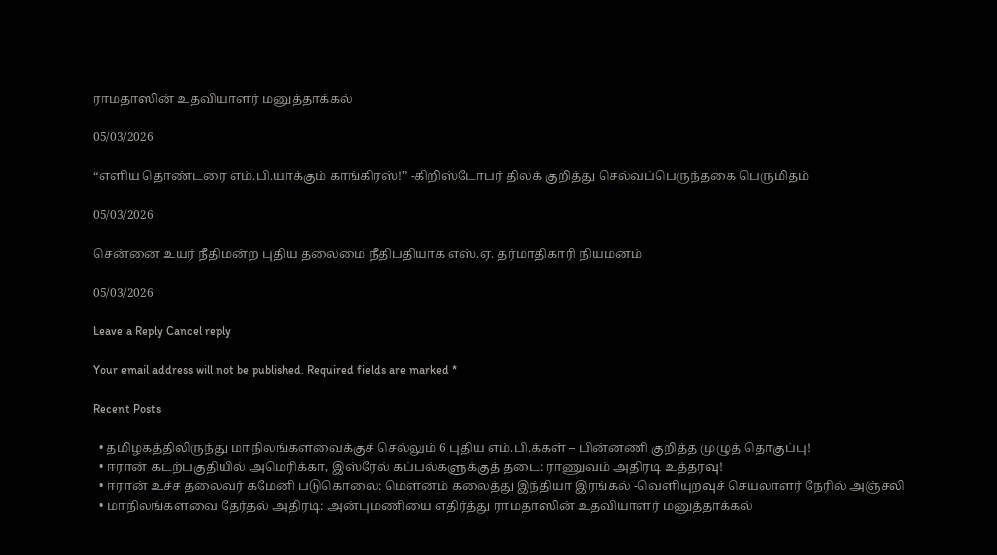ராமதாஸின் உதவியாளர் மனுத்தாக்கல்

05/03/2026

“எளிய தொண்டரை எம்.பி.யாக்கும் காங்கிரஸ்!” -கிறிஸ்டோபர் திலக் குறித்து செல்வப்பெருந்தகை பெருமிதம்

05/03/2026

சென்னை உயர் நீதிமன்ற புதிய தலைமை நீதிபதியாக எஸ்.ஏ. தர்மாதிகாரி நியமனம்

05/03/2026

Leave a Reply Cancel reply

Your email address will not be published. Required fields are marked *

Recent Posts

  • தமிழகத்திலிருந்து மாநிலங்களவைக்குச் செல்லும் 6 புதிய எம்.பி.க்கள் – பின்னணி குறித்த முழுத் தொகுப்பு!
  • ஈரான் கடற்பகுதியில் அமெரிக்கா, இஸ்ரேல் கப்பல்களுக்குத் தடை: ராணுவம் அதிரடி உத்தரவு!
  • ஈரான் உச்ச தலைவர் கமேனி படுகொலை: மௌனம் கலைத்து இந்தியா இரங்கல் -வெளியுறவுச் செயலாளர் நேரில் அஞ்சலி
  • மாநிலங்களவை தேர்தல் அதிரடி: அன்புமணியை எதிர்த்து ராமதாஸின் உதவியாளர் மனுத்தாக்கல்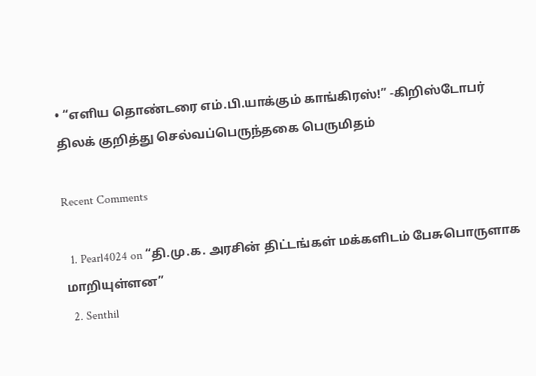• “எளிய தொண்டரை எம்.பி.யாக்கும் காங்கிரஸ்!” -கிறிஸ்டோபர் திலக் குறித்து செல்வப்பெருந்தகை பெருமிதம்

Recent Comments

  1. Pearl4024 on “தி.மு.க. அரசின் திட்டங்கள் மக்களிடம் பேசுபொருளாக மாறியுள்ளன”
  2. Senthil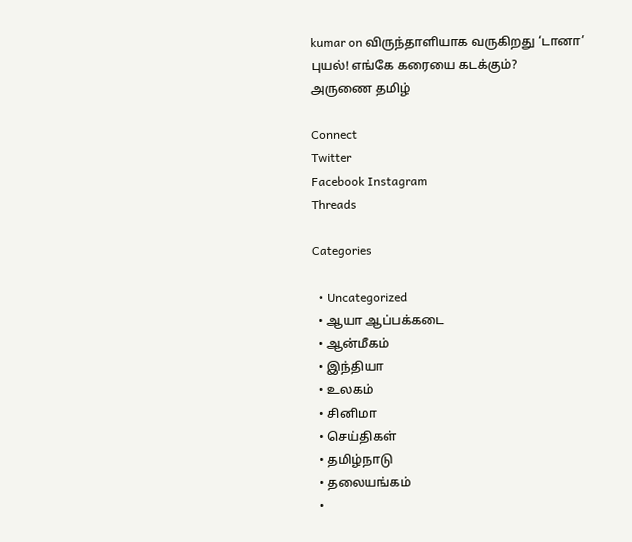kumar on விருந்தாளியாக வருகிறது ‘டானா’ புயல்! எங்கே கரையை கடக்கும்?
அருணை தமிழ்

Connect
Twitter
Facebook Instagram
Threads

Categories

  • Uncategorized
  • ஆயா ஆப்பக்கடை
  • ஆன்மீகம்
  • இந்தியா
  • உலகம்
  • சினிமா
  • செய்திகள்
  • தமிழ்நாடு
  • தலையங்கம்
  •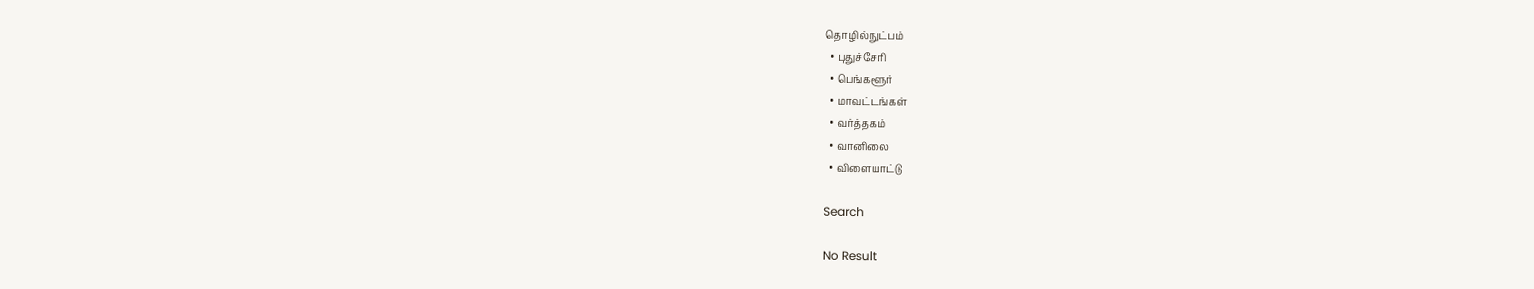தொழில்நுட்பம்
  • புதுச்சேரி
  • பெங்களூர்
  • மாவட்டங்கள்
  • வர்த்தகம்
  • வானிலை
  • விளையாட்டு

Search

No Result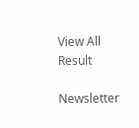View All Result

Newsletter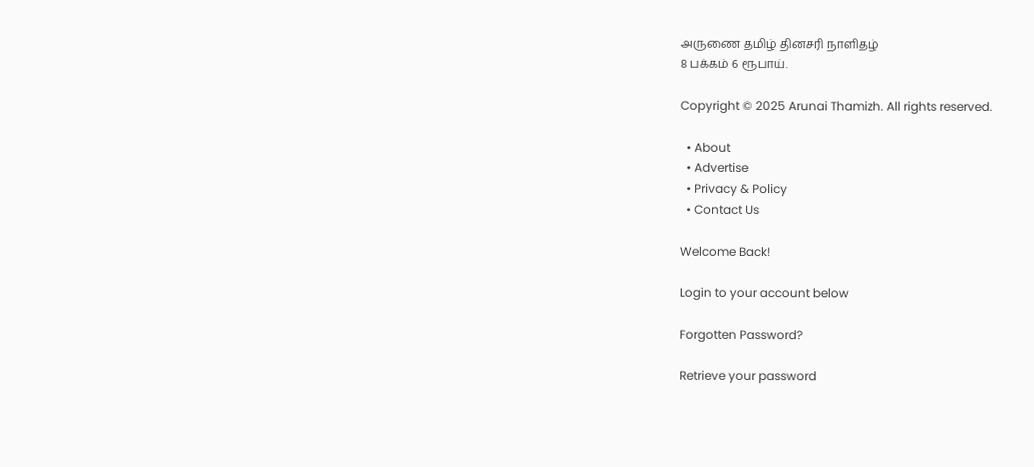அருணை தமிழ் தினசரி நாளிதழ்
8 பக்கம் 6 ரூபாய்.

Copyright © 2025 Arunai Thamizh. All rights reserved.

  • About
  • Advertise
  • Privacy & Policy
  • Contact Us

Welcome Back!

Login to your account below

Forgotten Password?

Retrieve your password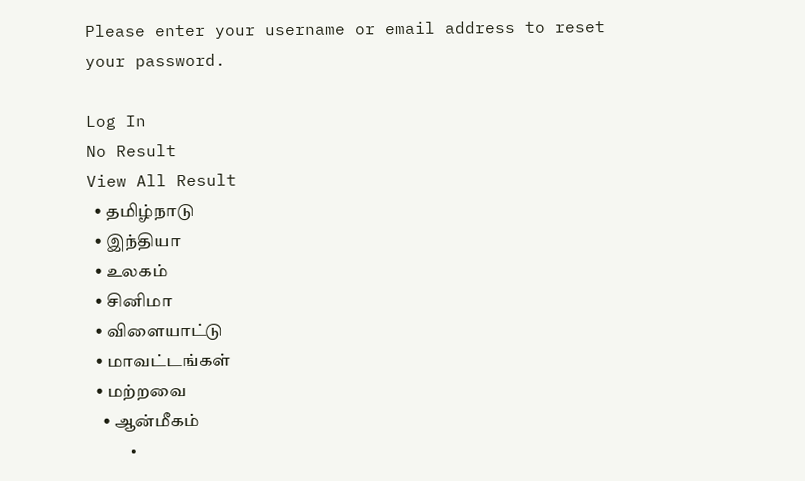Please enter your username or email address to reset your password.

Log In
No Result
View All Result
  • தமிழ்நாடு
  • இந்தியா
  • உலகம்
  • சினிமா
  • விளையாட்டு
  • மாவட்டங்கள்
  • மற்றவை
    • ஆன்மீகம்
    •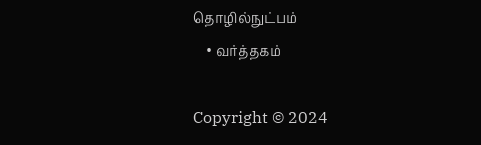தொழில்நுட்பம்
    • வர்த்தகம்

Copyright © 2024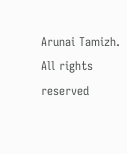Arunai Tamizh. All rights reserved